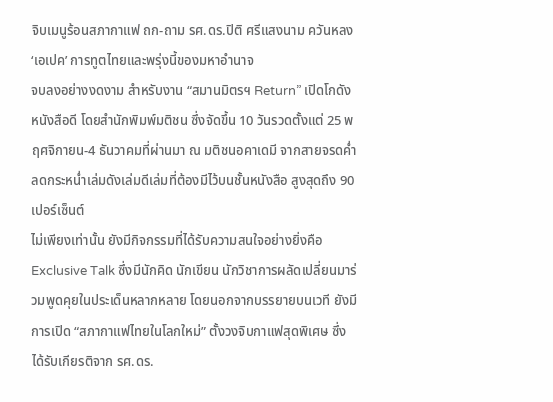จิบเมนูร้อนสภากาแฟ ถก-ถาม รศ.ดร.ปิติ ศรีแสงนาม ควันหลง ‘เอเปค’ การทูตไทยและพรุ่งนี้ของมหาอำนาจ
จบลงอย่างงดงาม สำหรับงาน “สมานมิตรฯ Return” เปิดโกดังหนังสือดี โดยสำนักพิมพ์มติชน ซึ่งจัดขึ้น 10 วันรวดตั้งแต่ 25 พฤศจิกายน-4 ธันวาคมที่ผ่านมา ณ มติชนอคาเดมี จากสายจรดค่ำ ลดกระหน่ำเล่มดังเล่มดีเล่มที่ต้องมีไว้บนชั้นหนังสือ สูงสุดถึง 90 เปอร์เซ็นต์
ไม่เพียงเท่านั้น ยังมีกิจกรรมที่ได้รับความสนใจอย่างยิ่งคือ Exclusive Talk ซึ่งมีนักคิด นักเขียน นักวิชาการผลัดเปลี่ยนมาร่วมพูดคุยในประเด็นหลากหลาย โดยนอกจากบรรยายบนเวที ยังมีการเปิด “สภากาแฟไทยในโลกใหม่” ตั้งวงจิบกาแฟสุดพิเศษ ซึ่งได้รับเกียรติจาก รศ.ดร.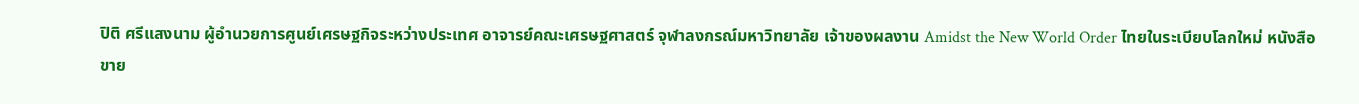ปิติ ศรีแสงนาม ผู้อำนวยการศูนย์เศรษฐกิจระหว่างประเทศ อาจารย์คณะเศรษฐศาสตร์ จุฬาลงกรณ์มหาวิทยาลัย เจ้าของผลงาน Amidst the New World Order ไทยในระเบียบโลกใหม่ หนังสือขาย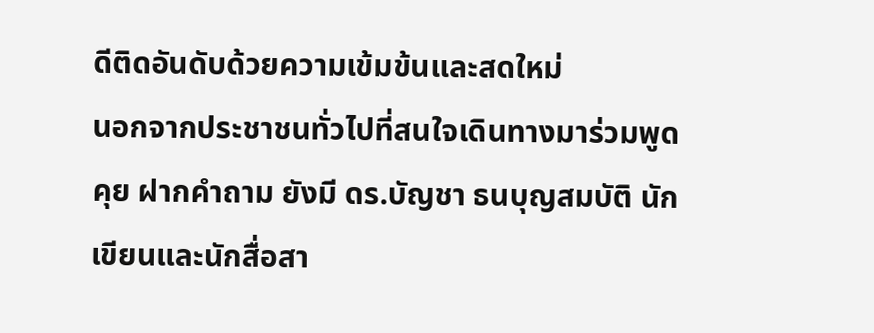ดีติดอันดับด้วยความเข้มข้นและสดใหม่
นอกจากประชาชนทั่วไปที่สนใจเดินทางมาร่วมพูดคุย ฝากคำถาม ยังมี ดร.บัญชา ธนบุญสมบัติ นักเขียนและนักสื่อสา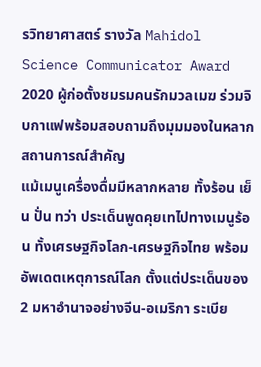รวิทยาศาสตร์ รางวัล Mahidol Science Communicator Award 2020 ผู้ก่อตั้งชมรมคนรักมวลเมฆ ร่วมจิบกาแฟพร้อมสอบถามถึงมุมมองในหลากสถานการณ์สำคัญ
แม้เมนูเครื่องดื่มมีหลากหลาย ทั้งร้อน เย็น ปั่น ทว่า ประเด็นพูดคุยเทไปทางเมนูร้อน ทั้งเศรษฐกิจโลก-เศรษฐกิจไทย พร้อมอัพเดตเหตุการณ์โลก ตั้งแต่ประเด็นของ 2 มหาอำนาจอย่างจีน-อเมริกา ระเบีย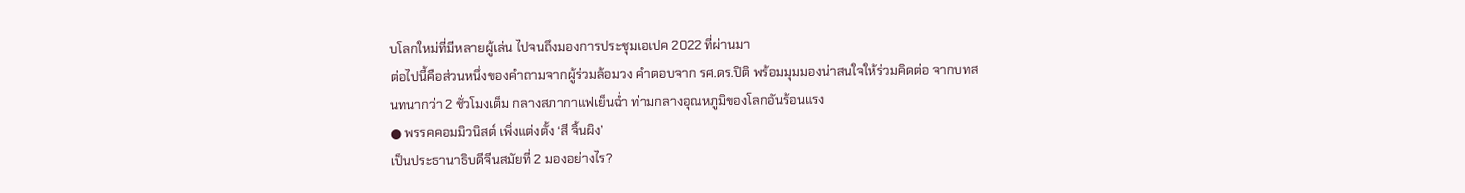บโลกใหม่ที่มีหลายผู้เล่น ไปจนถึงมองการประชุมเอเปค 2022 ที่ผ่านมา
ต่อไปนี้คือส่วนหนึ่งของคำถามจากผู้ร่วมล้อมวง คำตอบจาก รศ.ดร.ปิติ พร้อมมุมมองน่าสนใจให้ร่วมคิดต่อ จากบทสนทนากว่า 2 ชั่วโมงเต็ม กลางสภากาแฟเย็นฉ่ำ ท่ามกลางอุณหภูมิของโลกอันร้อนแรง
● พรรคคอมมิวนิสต์ เพิ่งแต่งตั้ง ‘สี จิ้นผิง’
เป็นประธานาธิบดีจีนสมัยที่ 2 มองอย่างไร?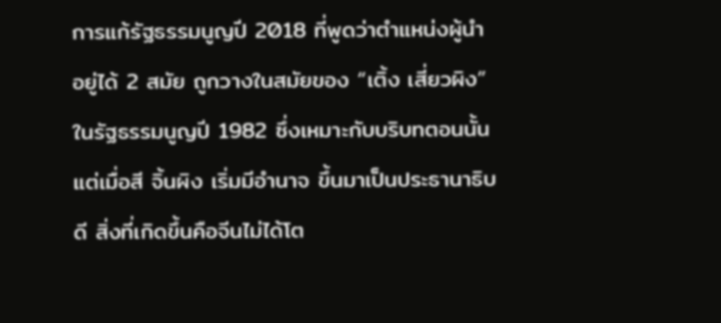การแก้รัฐธรรมนูญปี 2018 ที่พูดว่าตำแหน่งผู้นำอยู่ได้ 2 สมัย ถูกวางในสมัยของ “เติ้ง เสี่ยวผิง” ในรัฐธรรมนูญปี 1982 ซึ่งเหมาะกับบริบทตอนนั้น แต่เมื่อสี จิ้นผิง เริ่มมีอำนาจ ขึ้นมาเป็นประธานาธิบดี สิ่งที่เกิดขึ้นคือจีนไม่ได้โต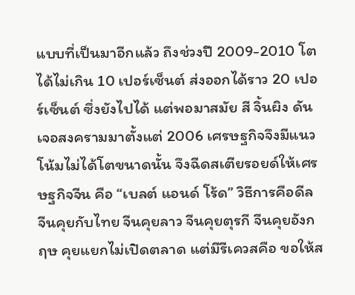แบบที่เป็นมาอีกแล้ว ถึงช่วงปี 2009-2010 โตได้ไม่เกิน 10 เปอร์เซ็นต์ ส่งออกได้ราว 20 เปอร์เซ็นต์ ซึ่งยังไปได้ แต่พอมาสมัย สี จิ้นผิง ดันเจอสงครามมาตั้งแต่ 2006 เศรษฐกิจจึงมีแนวโน้มไม่ได้โตขนาดนั้น จึงฉีดสเตียรอยด์ให้เศรษฐกิจจีน คือ “เบลต์ แอนด์ โร้ด” วิธีการคือดีล จีนคุยกับไทย จีนคุยลาว จีนคุยตุรกี จีนคุยอังกฤษ คุยแยกไม่เปิดตลาด แต่มีรีเควสคือ ขอให้ส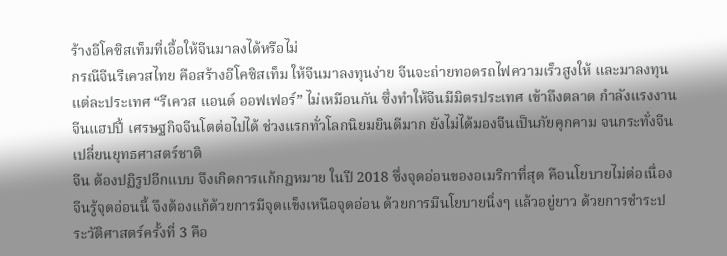ร้างอีโคซิสเท็มที่เอื้อให้จีนมาลงได้หรือไม่
กรณีจีนรีเควสไทย คือสร้างอีโคซิสเท็ม ให้จีนมาลงทุนง่าย จีนจะถ่ายทอดรถไฟความเร็วสูงให้ และมาลงทุน แต่ละประเทศ “รีเควส แอนด์ ออฟเฟอร์” ไม่เหมือนกัน ซึ่งทำให้จีนมีมิตรประเทศ เข้าถึงตลาด กำลังแรงงาน จีนแฮปปี้ เศรษฐกิจจีนโตต่อไปได้ ช่วงแรกทั่วโลกนิยมยินดีมาก ยังไม่ได้มองจีนเป็นภัยคุกคาม จนกระทั่งจีนเปลี่ยนยุทธศาสตร์ชาติ
จีน ต้องปฏิรูปอีกแบบ จึงเกิดการแก้กฎหมาย ในปี 2018 ซึ่งจุดอ่อนของอเมริกาที่สุด คือนโยบายไม่ต่อเนื่อง จีนรู้จุดอ่อนนี้ จึงต้องแก้ด้วยการมีจุดแข็งเหนือจุดอ่อน ด้วยการมีนโยบายนิ่งๆ แล้วอยู่ยาว ด้วยการชำระประวัติศาสตร์ครั้งที่ 3 คือ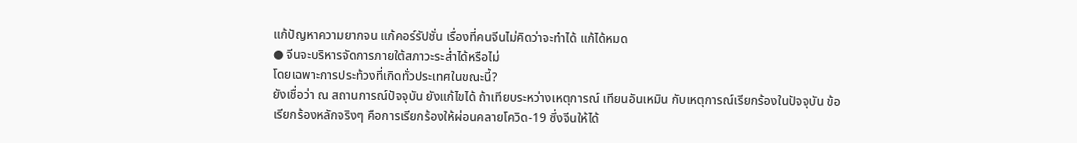แก้ปัญหาความยากจน แก้คอร์รัปชั่น เรื่องที่คนจีนไม่คิดว่าจะทำได้ แก้ได้หมด
● จีนจะบริหารจัดการภายใต้สภาวะระส่ำได้หรือไม่
โดยเฉพาะการประท้วงที่เกิดทั่วประเทศในขณะนี้?
ยังเชื่อว่า ณ สถานการณ์ปัจจุบัน ยังแก้ไขได้ ถ้าเทียบระหว่างเหตุการณ์ เทียนอันเหมิน กับเหตุการณ์เรียกร้องในปัจจุบัน ข้อเรียกร้องหลักจริงๆ คือการเรียกร้องให้ผ่อนคลายโควิด-19 ซึ่งจีนให้ได้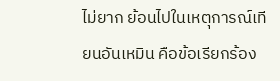ไม่ยาก ย้อนไปในเหตุการณ์เทียนอันเหมิน คือข้อเรียกร้อง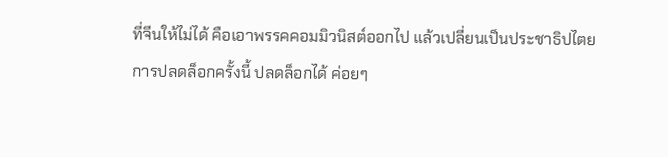ที่จีนให้ไม่ได้ คือเอาพรรคคอมมิวนิสต์ออกไป แล้วเปลี่ยนเป็นประชาธิปไตย
การปลดล็อกครั้งนี้ ปลดล็อกได้ ค่อยๆ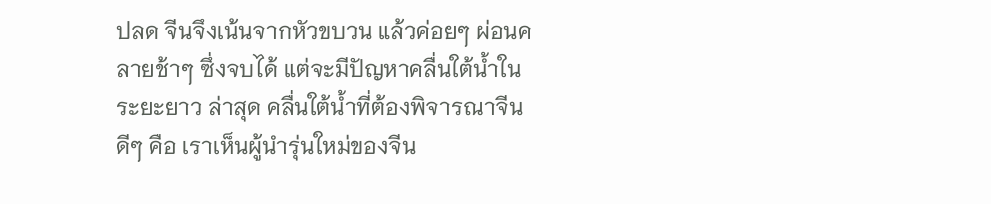ปลด จีนจึงเน้นจากหัวขบวน แล้วค่อยๆ ผ่อนคลายช้าๆ ซึ่งจบได้ แต่จะมีปัญหาคลื่นใต้น้ำในระยะยาว ล่าสุด คลื่นใต้น้ำที่ต้องพิจารณาจีนดีๆ คือ เราเห็นผู้นำรุ่นใหม่ของจีน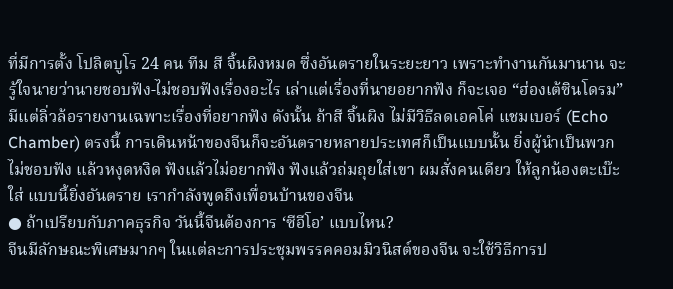ที่มีการตั้ง โปลิตบูโร 24 คน ทีม สี จิ้นผิงหมด ซึ่งอันตรายในระยะยาว เพราะทำงานกันมานาน จะรู้ใจนายว่านายชอบฟัง-ไม่ชอบฟังเรื่องอะไร เล่าแต่เรื่องที่นายอยากฟัง ก็จะเจอ “ฮ่องเต้ซินโดรม” มีแต่ลิ่วล้อรายงานเฉพาะเรื่องที่อยากฟัง ดังนั้น ถ้าสี จิ้นผิง ไม่มีวิธีลดเอคโค่ แชมเบอร์ (Echo Chamber) ตรงนี้ การเดินหน้าของจีนก็จะอันตรายหลายประเทศก็เป็นแบบนั้น ยิ่งผู้นำเป็นพวกไม่ชอบฟัง แล้วหงุดหงิด ฟังแล้วไม่อยากฟัง ฟังแล้วถ่มถุยใส่เขา ผมสั่งคนเดียว ให้ลูกน้องตะเบ๊ะใส่ แบบนี้ยิ่งอันตราย เรากำลังพูดถึงเพื่อนบ้านของจีน
● ถ้าเปรียบกับภาคธุรกิจ วันนี้จีนต้องการ ‘ซีอีโอ’ แบบไหน?
จีนมีลักษณะพิเศษมากๆ ในแต่ละการประชุมพรรคคอมมิวนิสต์ของจีน จะใช้วิธีการป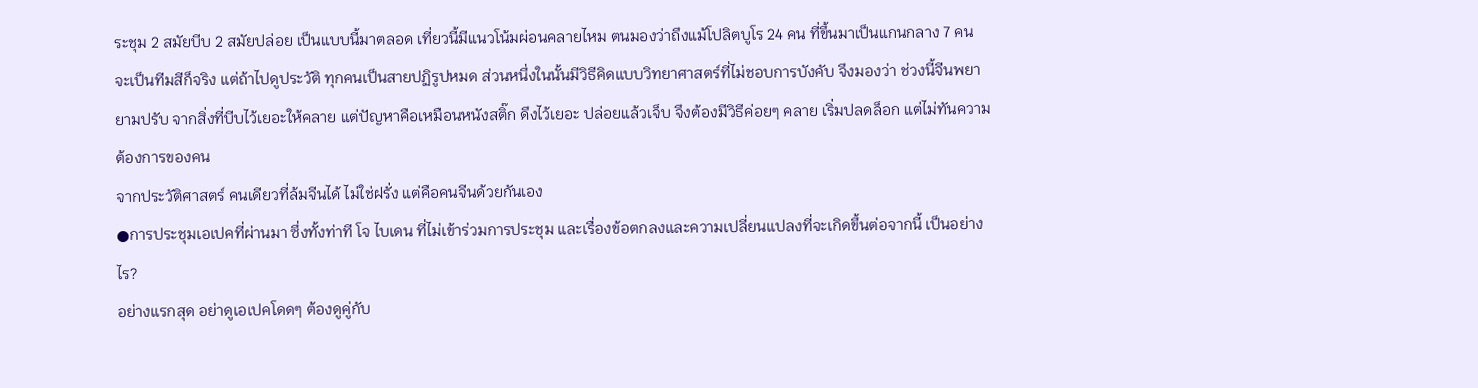ระชุม 2 สมัยบีบ 2 สมัยปล่อย เป็นแบบนี้มาตลอด เที่ยวนี้มีแนวโน้มผ่อนคลายไหม ตนมองว่าถึงแม้โปลิตบูโร 24 คน ที่ขึ้นมาเป็นแกนกลาง 7 คน จะเป็นทีมสีก็จริง แต่ถ้าไปดูประวัติ ทุกคนเป็นสายปฏิรูปหมด ส่วนหนึ่งในนั้นมีวิธีคิดแบบวิทยาศาสตร์ที่ไม่ชอบการบังคับ จึงมองว่า ช่วงนี้จีนพยายามปรับ จากสิ่งที่บีบไว้เยอะให้คลาย แต่ปัญหาคือเหมือนหนังสติ๊ก ดึงไว้เยอะ ปล่อยแล้วเจ็บ จึงต้องมีวิธีค่อยๆ คลาย เริ่มปลดล็อก แต่ไม่ทันความต้องการของคน
จากประวัติศาสตร์ คนเดียวที่ล้มจีนได้ ไม่ใช่ฝรั่ง แต่คือคนจีนด้วยกันเอง
●การประชุมเอเปคที่ผ่านมา ซึ่งทั้งท่าที โจ ไบเดน ที่ไม่เข้าร่วมการประชุม และเรื่องข้อตกลงและความเปลี่ยนแปลงที่จะเกิดขึ้นต่อจากนี้ เป็นอย่างไร?
อย่างแรกสุด อย่าดูเอเปคโดดๆ ต้องดูคู่กับ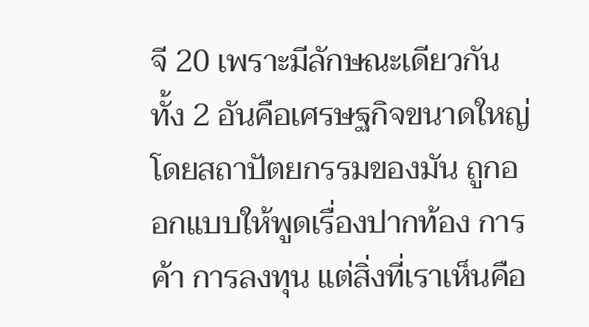จี 20 เพราะมีลักษณะเดียวกัน ทั้ง 2 อันคือเศรษฐกิจขนาดใหญ่ โดยสถาปัตยกรรมของมัน ถูกออกแบบให้พูดเรื่องปากท้อง การค้า การลงทุน แต่สิ่งที่เราเห็นคือ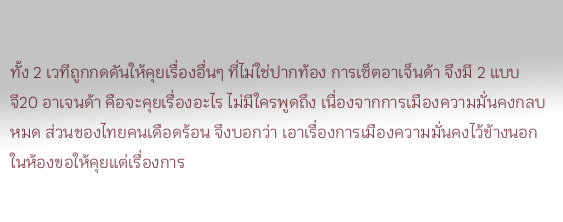ทั้ง 2 เวทีถูกกดดันให้คุยเรื่องอื่นๆ ที่ไม่ใช่ปากท้อง การเซ็ตอาเจ็นด้า จึงมี 2 แบบ
จี20 อาเจนด้า คือจะคุยเรื่องอะไร ไม่มีใครพูดถึง เนื่องจากการเมืองความมั่นคงกลบหมด ส่วนของไทยคนเดือดร้อน จึงบอกว่า เอาเรื่องการเมืองความมั่นคงไว้ข้างนอก ในห้องขอให้คุยแต่เรื่องการ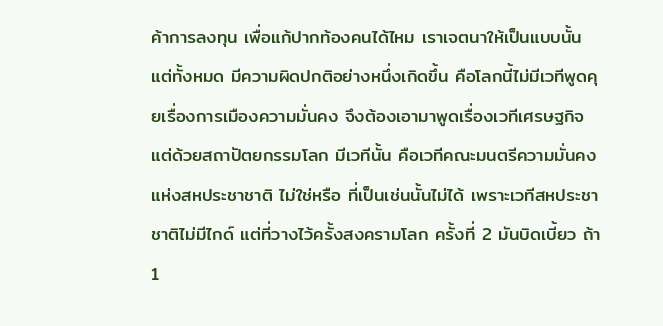ค้าการลงทุน เพื่อแก้ปากท้องคนได้ไหม เราเจตนาให้เป็นแบบนั้น แต่ทั้งหมด มีความผิดปกติอย่างหนึ่งเกิดขึ้น คือโลกนี้ไม่มีเวทีพูดคุยเรื่องการเมืองความมั่นคง จึงต้องเอามาพูดเรื่องเวทีเศรษฐกิจ แต่ด้วยสถาปัตยกรรมโลก มีเวทีนั้น คือเวทีคณะมนตรีความมั่นคงแห่งสหประชาชาติ ไม่ใช่หรือ ที่เป็นเช่นนั้นไม่ได้ เพราะเวทีสหประชาชาติไม่มีไกด์ แต่ที่วางไว้ครั้งสงครามโลก ครั้งที่ 2 มันบิดเบี้ยว ถ้า 1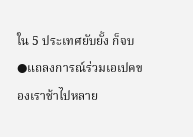ใน 5 ประเทศยับยั้ง ก็จบ
●แถลงการณ์ร่วมเอเปคของเราช้าไปหลาย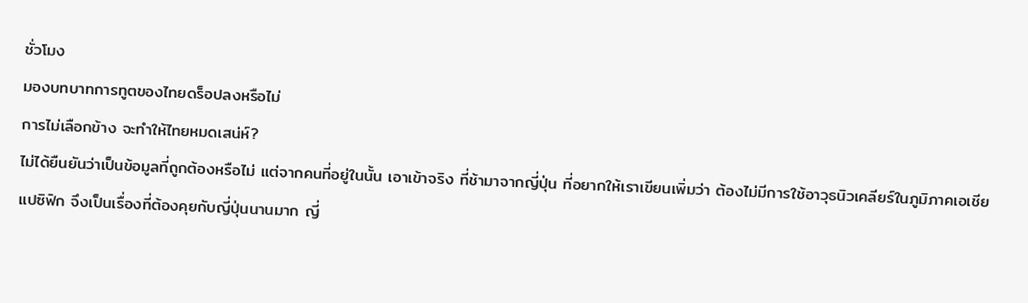ชั่วโมง
มองบทบาทการทูตของไทยดร็อปลงหรือไม่
การไม่เลือกข้าง จะทำให้ไทยหมดเสน่ห์?
ไม่ได้ยืนยันว่าเป็นข้อมูลที่ถูกต้องหรือไม่ แต่จากคนที่อยู่ในนั้น เอาเข้าจริง ที่ช้ามาจากญี่ปุ่น ที่อยากให้เราเขียนเพิ่มว่า ต้องไม่มีการใช้อาวุธนิวเคลียร์ในภูมิภาคเอเชียแปซิฟิก จึงเป็นเรื่องที่ต้องคุยกับญี่ปุ่นนานมาก ญี่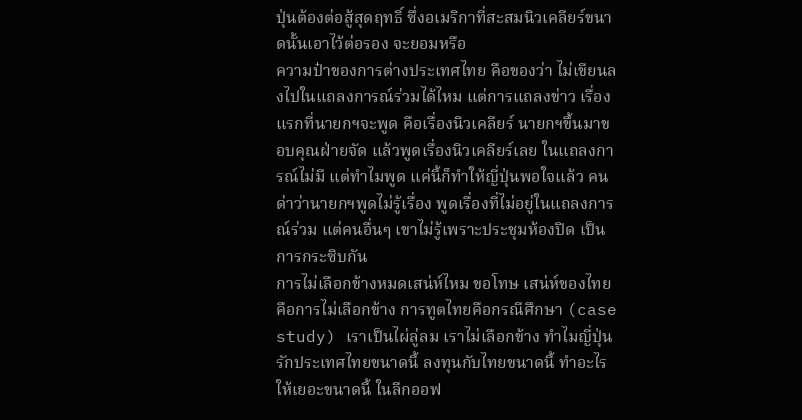ปุ่นต้องต่อสู้สุดฤทธิ์ ซึ่งอเมริกาที่สะสมนิวเคลียร์ขนาดนั้นเอาไว้ต่อรอง จะยอมหรือ
ความป๋าของการต่างประเทศไทย คือของว่า ไม่เขียนลงไปในแถลงการณ์ร่วมได้ไหม แต่การแถลงข่าว เรื่องแรกที่นายกฯจะพูด คือเรื่องนิวเคลียร์ นายกฯขึ้นมาขอบคุณฝ่ายจัด แล้วพูดเรื่องนิวเคลียร์เลย ในแถลงการณ์ไม่มี แต่ทำไมพูด แค่นี้ก็ทำให้ญี่ปุ่นพอใจแล้ว คนด่าว่านายกฯพูดไม่รู้เรื่อง พูดเรื่องที่ไม่อยู่ในแถลงการณ์ร่วม แต่คนอื่นๆ เขาไม่รู้เพราะประชุมห้องปิด เป็นการกระซิบกัน
การไม่เลือกข้างหมดเสน่ห์ไหม ขอโทษ เสน่ห์ของไทยคือการไม่เลือกข้าง การทูตไทยคือกรณีศึกษา (case study) เราเป็นไผ่ลู่ลม เราไม่เลือกข้าง ทำไมญี่ปุ่นรักประเทศไทยขนาดนี้ ลงทุนกับไทยขนาดนี้ ทำอะไรให้เยอะขนาดนี้ ในลีกออฟ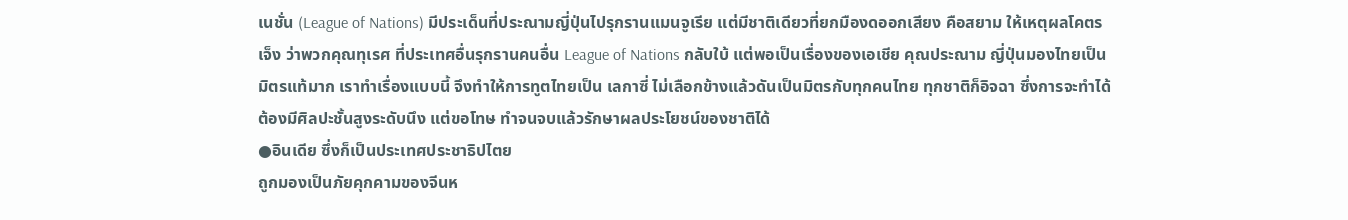เนชั่น (League of Nations) มีประเด็นที่ประณามญี่ปุ่นไปรุกรานแมนจูเรีย แต่มีชาติเดียวที่ยกมืองดออกเสียง คือสยาม ให้เหตุผลโคตรเจ็ง ว่าพวกคุณทุเรศ ที่ประเทศอื่นรุกรานคนอื่น League of Nations กลับใบ้ แต่พอเป็นเรื่องของเอเชีย คุณประณาม ญี่ปุ่นมองไทยเป็นมิตรแท้มาก เราทำเรื่องแบบนี้ จึงทำให้การทูตไทยเป็น เลกาซี่ ไม่เลือกข้างแล้วดันเป็นมิตรกับทุกคนไทย ทุกชาติก็อิจฉา ซึ่งการจะทำได้ต้องมีศิลปะชั้นสูงระดับนึง แต่ขอโทษ ทำจนจบแล้วรักษาผลประโยชน์ของชาติได้
●อินเดีย ซึ่งก็เป็นประเทศประชาธิปไตย
ถูกมองเป็นภัยคุกคามของจีนห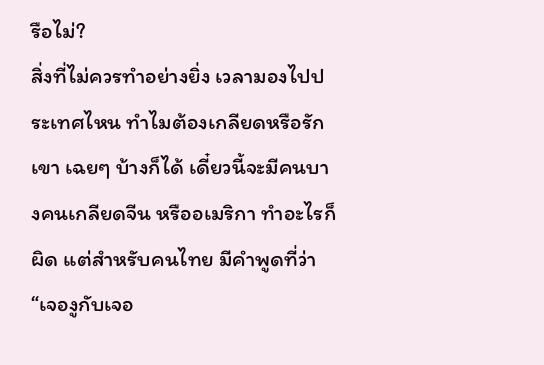รือไม่?
สิ่งที่ไม่ควรทำอย่างยิ่ง เวลามองไปประเทศไหน ทำไมต้องเกลียดหรือรักเขา เฉยๆ บ้างก็ได้ เดี๋ยวนี้จะมีคนบางคนเกลียดจีน หรืออเมริกา ทำอะไรก็ผิด แต่สำหรับคนไทย มีคำพูดที่ว่า “เจองูกับเจอ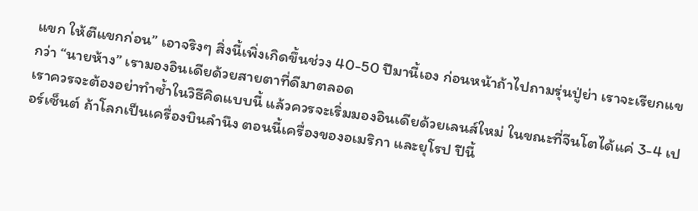แขก ให้ตีแขกก่อน” เอาจริงๆ สิ่งนี้เพิ่งเกิดขึ้นช่วง 40-50 ปีมานี้เอง ก่อนหน้าถ้าไปถามรุ่นปู่ย่า เราจะเรียกแขกว่า “นายห้าง” เรามองอินเดียด้วยสายตาที่ดีมาตลอด
เราควรจะต้องอย่าทำซ้ำในวิธีคิดแบบนี้ แล้วควรจะเริ่มมองอินเดียด้วยเลนส์ใหม่ ในขณะที่จีนโตได้แค่ 3-4 เปอร์เซ็นต์ ถ้าโลกเป็นเครื่องบินลำนึง ตอนนี้เครื่องของอเมริกา และยุโรป ปีนี้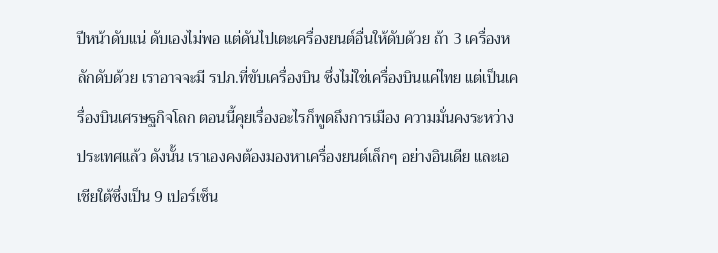ปีหน้าดับแน่ ดับเองไม่พอ แต่ดันไปเตะเครื่องยนต์อื่นให้ดับด้วย ถ้า 3 เครื่องหลักดับด้วย เราอาจจะมี รปภ.ที่ขับเครื่องบิน ซึ่งไม่ใช่เครื่องบินแค่ไทย แต่เป็นเครื่องบินเศรษฐกิจโลก ตอนนี้คุยเรื่องอะไรก็พูดถึงการเมือง ความมั่นคงระหว่างประเทศแล้ว ดังนั้น เราเองคงต้องมองหาเครื่องยนต์เล็กๆ อย่างอินเดีย และเอเชียใต้ซึ่งเป็น 9 เปอร์เซ็น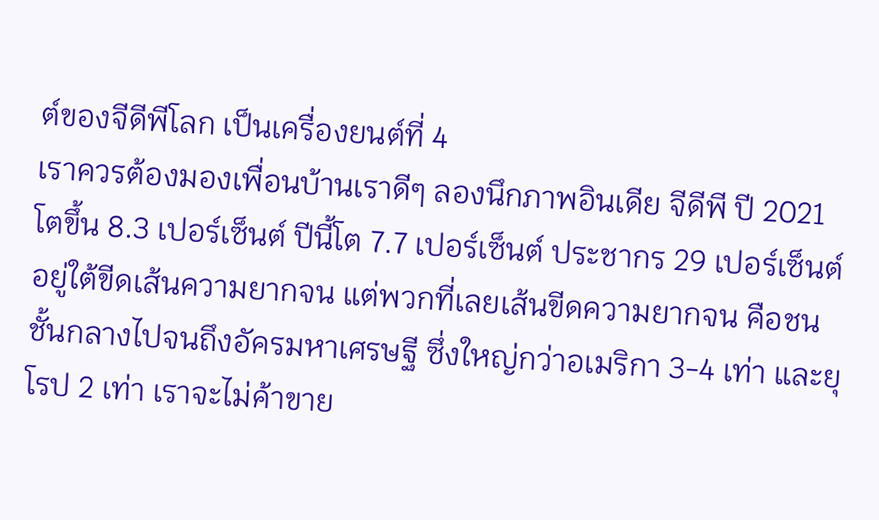ต์ของจีดีพีโลก เป็นเครื่องยนต์ที่ 4
เราควรต้องมองเพื่อนบ้านเราดีๆ ลองนึกภาพอินเดีย จีดีพี ปี 2021 โตขึ้น 8.3 เปอร์เซ็นต์ ปีนี้โต 7.7 เปอร์เซ็นต์ ประชากร 29 เปอร์เซ็นต์ อยู่ใต้ขีดเส้นความยากจน แต่พวกที่เลยเส้นขีดความยากจน คือชนชั้นกลางไปจนถึงอัครมหาเศรษฐี ซึ่งใหญ่กว่าอเมริกา 3-4 เท่า และยุโรป 2 เท่า เราจะไม่ค้าขาย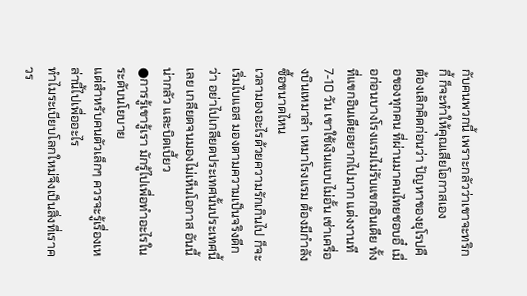กับคนพวกนี้ เพราะกลัวว่าเขาจะทริกกี้ ก็จะทำให้คุณเสียโอกาสเอง
ต้องเลิกคิดก่อนว่า ปัญหาของยุโรปคือของทุกคน ที่ผ่านมาคนไทยชอบอี๋ เมื่อก่อนบางโรงแรมไม่รับแขกอินเดีย ทั้งที่แขกอินเดียอยากไปมาก แต่งงานที 7-10 วัน เขาใช้เงินแบบไม่อั้น เช่าเครื่องบินเหมาลำ เหมาโรงแรม ต้องมีกำลังซื้อขนาดไหน
เวลามองอะไรด้วยความรักเกินไป ก็จะเริ่มไบแอส มองตามความเป็นจริงดีกว่า อย่าไปเกลียดประเทศนั้นประเทศนี้เลย เกลียดจนมองไม่เห็นโอกาส อันนี้น่ากลัว และบิดเบี้ยว
●การรู้เขารู้เรา มักรู้ไปเพื่อทำอะไรในระดับนโยบาย
แต่สำหรับคนตัวเล็กๆ ควรจะรู้เรื่องเหล่านี้ไปเพื่ออะไร
ทำไมระเบียบโลกใหม่จึงเป็นสิ่งที่เราควร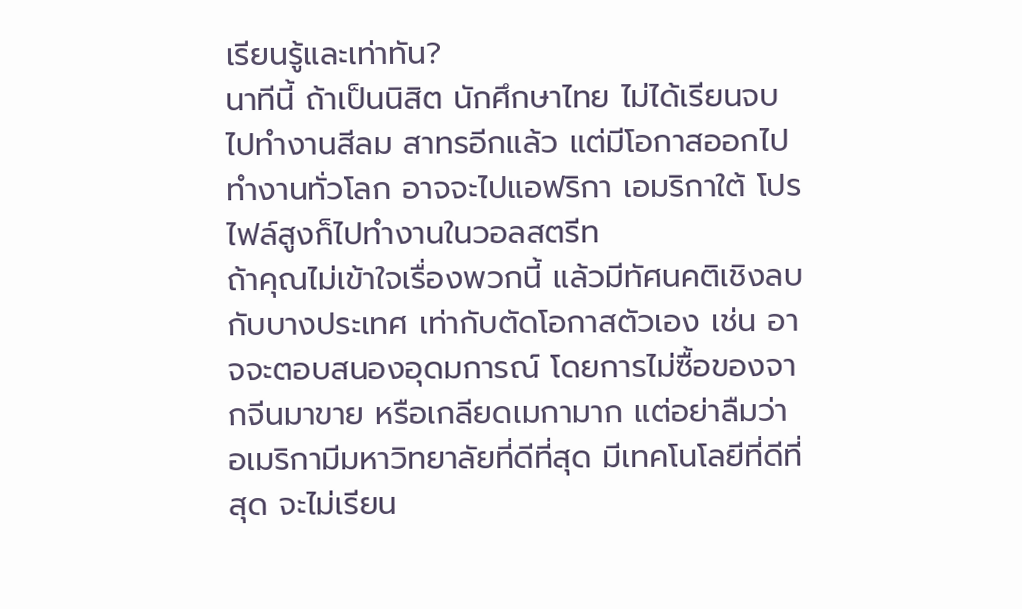เรียนรู้และเท่าทัน?
นาทีนี้ ถ้าเป็นนิสิต นักศึกษาไทย ไม่ได้เรียนจบไปทำงานสีลม สาทรอีกแล้ว แต่มีโอกาสออกไปทำงานทั่วโลก อาจจะไปแอฟริกา เอมริกาใต้ โปรไฟล์สูงก็ไปทำงานในวอลสตรีท
ถ้าคุณไม่เข้าใจเรื่องพวกนี้ แล้วมีทัศนคติเชิงลบกับบางประเทศ เท่ากับตัดโอกาสตัวเอง เช่น อาจจะตอบสนองอุดมการณ์ โดยการไม่ซื้อของจากจีนมาขาย หรือเกลียดเมกามาก แต่อย่าลืมว่าอเมริกามีมหาวิทยาลัยที่ดีที่สุด มีเทคโนโลยีที่ดีที่สุด จะไม่เรียน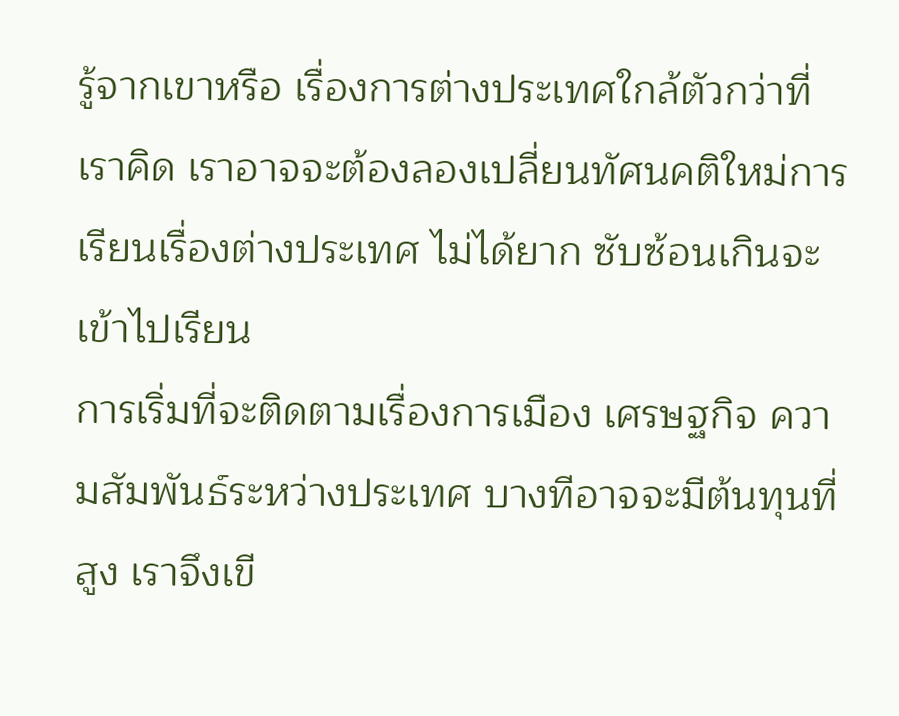รู้จากเขาหรือ เรื่องการต่างประเทศใกล้ตัวกว่าที่เราคิด เราอาจจะต้องลองเปลี่ยนทัศนคติใหม่การเรียนเรื่องต่างประเทศ ไม่ได้ยาก ซับซ้อนเกินจะเข้าไปเรียน
การเริ่มที่จะติดตามเรื่องการเมือง เศรษฐกิจ ความสัมพันธ์ระหว่างประเทศ บางทีอาจจะมีต้นทุนที่สูง เราจึงเขี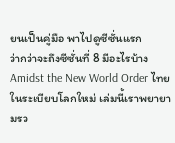ยนเป็นคู่มือ พาไปดูซีซั่นแรก
ว่ากว่าจะถึงซีซั่นที่ 8 มีอะไรบ้าง
Amidst the New World Order ไทยในระเบียบโลกใหม่ เล่มนี้เราพยายามรว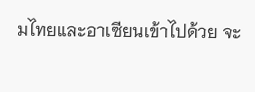มไทยและอาเซียนเข้าไปด้วย จะ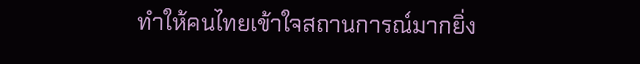ทำให้คนไทยเข้าใจสถานการณ์มากยิ่ง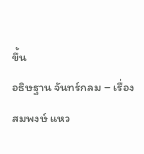ขึ้น
อธิษฐาน จันทร์กลม – เรื่อง
สมพงษ์ แหว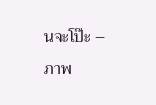นจะโป๊ะ – ภาพ